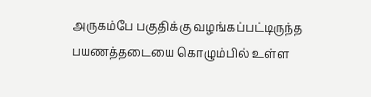அருகம்பே பகுதிக்கு வழங்கப்பட்டிருந்த பயணத்தடையை கொழும்பில் உள்ள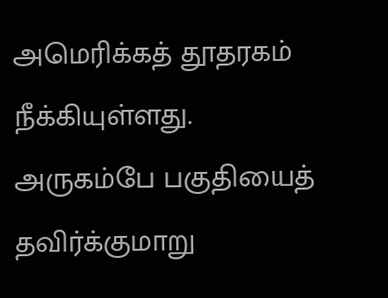அமெரிக்கத் தூதரகம் நீக்கியுள்ளது.
அருகம்பே பகுதியைத் தவிர்க்குமாறு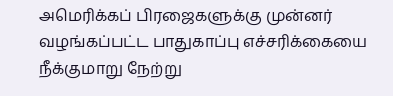அமெரிக்கப் பிரஜைகளுக்கு முன்னர் வழங்கப்பட்ட பாதுகாப்பு எச்சரிக்கையை நீக்குமாறு நேற்று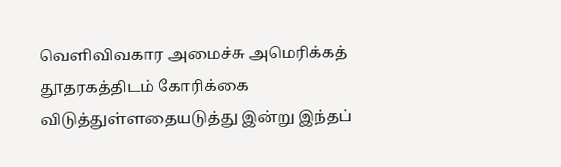வெளிவிவகார அமைச்சு அமெரிக்கத் தூதரகத்திடம் கோரிக்கை விடுத்துள்ளதையடுத்து இன்று இந்தப்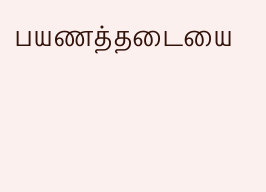பயணத்தடையை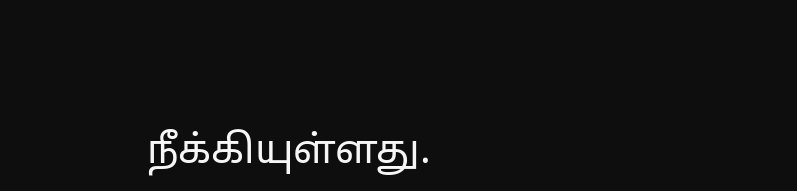நீக்கியுள்ளது.